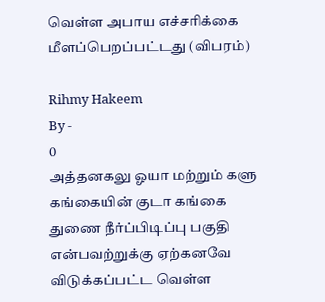வெள்ள அபாய எச்சரிக்கை மீளப்பெறப்பட்டது (விபரம்)

Rihmy Hakeem
By -
0
அத்தனகலு ஓயா மற்றும் களு கங்கையின் குடா கங்கை துணை நீர்ப்பிடிப்பு பகுதி என்பவற்றுக்கு ஏற்கனவே விடுக்கப்பட்ட வெள்ள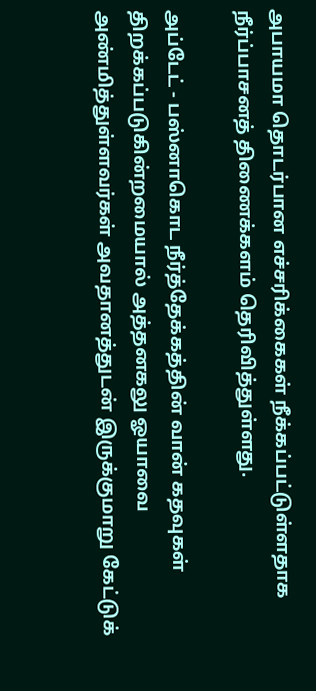அபாயமா தொடர்பான எச்சரிக்கைகள் நீக்கப்பட்டுள்ளதாக நீர்ப்பாசனத் திணைக்களம் தெரிவித்துள்ளது.

அப்டேட் - பஸ்னாகொட நீர்த்தேக்கத்தின் வான் கதவுகள் திறக்கப்படுகின்றமையால் அத்தனகலு ஓயாவை அண்மித்துள்ளவர்கள் அவதானத்துடன் இருக்குமாறு கேட்டுக்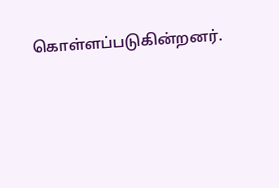கொள்ளப்படுகின்றனர்.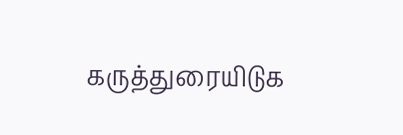கருத்துரையிடுக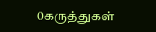0கருத்துகள்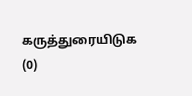கருத்துரையிடுக (0)